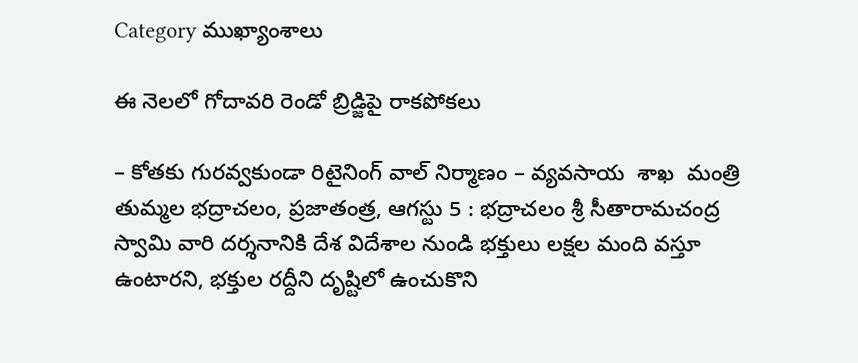Category ముఖ్యాంశాలు

ఈ నెలలో గోదావరి రెండో బ్రిడ్జిపై రాకపోకలు

– కోతకు గురవ్వకుండా రిటైనింగ్ వాల్ నిర్మాణం – వ్యవసాయ  శాఖ  మంత్రి తుమ్మల భద్రాచలం, ప్రజాతంత్ర, ఆగస్టు 5 : భద్రాచలం శ్రీ సీతారామచంద్ర స్వామి వారి దర్శనానికి దేశ విదేశాల నుండి భక్తులు లక్షల మంది వస్తూ ఉంటారని, భక్తుల రద్దీని దృష్టిలో ఉంచుకొని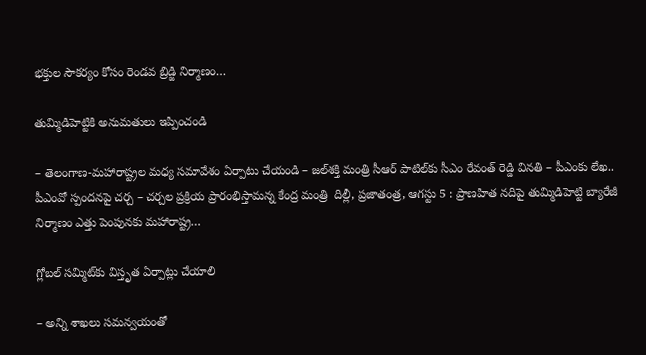భక్తుల సౌకర్యం కోసం రెండవ బ్రిడ్జి నిర్మాణం…

తుమ్మిడిహెట్టికి అనుమతులు ఇప్పించండి

– తెలంగాణ-మహారాష్ట్రల మధ్య సమావేశం ఏర్పాటు చేయండి – జల్‌శక్తి మంత్రి సీఆర్ పాటిల్‌కు సీఎం రేవంత్ రెడ్డి వినతి – పీఎంకు లేఖ.. పీఎంవో స్పందనపై చర్చ – చర్చల ప్రక్రియ ప్రారంభిస్తామన్న కేంద్ర మంత్రి  దిల్లీ, ప్రజాతంత్ర, ఆగస్టు 5 : ప్రాణహిత నదిపై తుమ్మిడిహెట్టి బ్యారేజీ నిర్మాణం ఎత్తు పెంపునకు మహారాష్ట్ర…

గ్లోబల్ సమ్మిట్‌కు విస్తృత ఏర్పాట్లు చేయాలి

– అన్ని శాఖలు సమన్వయంతో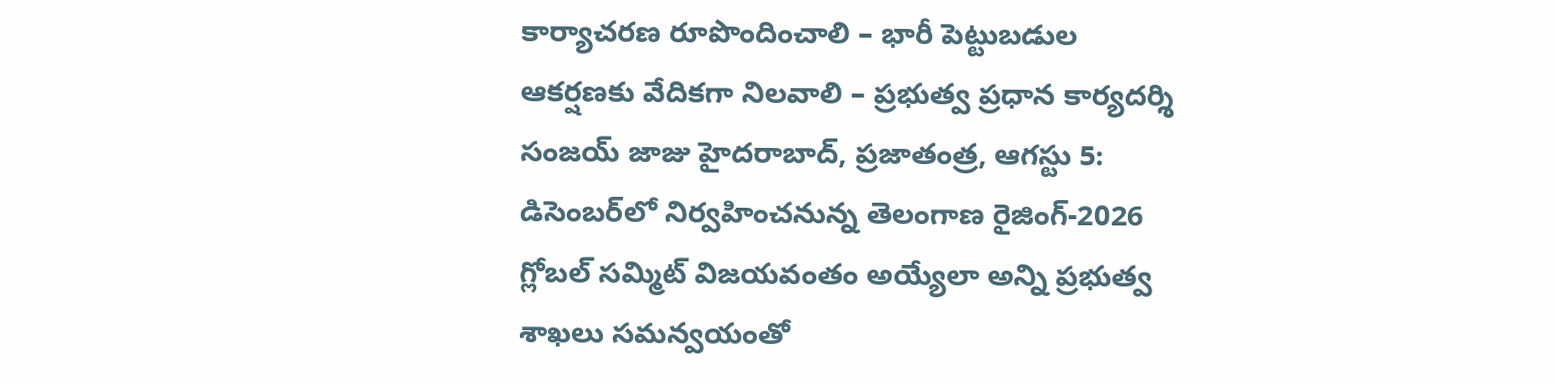కార్యాచరణ రూపొందించాలి – భారీ పెట్టుబడుల ఆకర్షణకు వేదికగా నిలవాలి – ప్రభుత్వ ప్రధాన కార్యదర్శి సంజయ్ జాజు హైదరాబాద్, ప్రజాతంత్ర, ఆగస్టు 5: డిసెంబర్‌లో నిర్వహించనున్న తెలంగాణ రైజింగ్-2026 గ్లోబల్ సమ్మిట్ విజయవంతం అయ్యేలా అన్ని ప్రభుత్వ శాఖలు సమన్వయంతో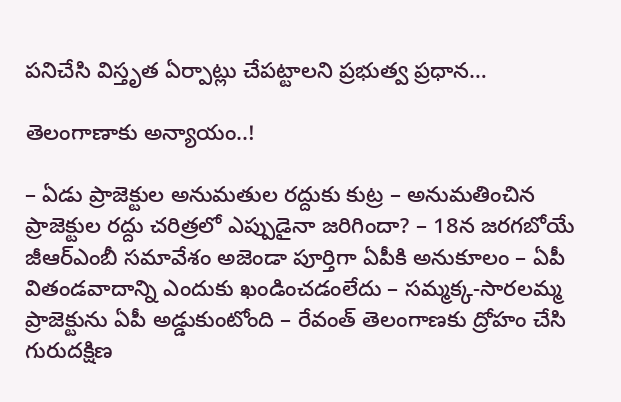పనిచేసి విస్తృత ఏర్పాట్లు చేపట్టాలని ప్రభుత్వ ప్రధాన…

తెలంగాణాకు అన్యాయం..!

– ఏడు ప్రాజెక్టుల అనుమ‌తుల ర‌ద్దుకు కుట్ర‌ – అనుమ‌తించిన ప్రాజెక్టుల ర‌ద్దు చ‌రిత్ర‌లో ఎప్పుడైనా జ‌రిగిందా? – 18న జ‌ర‌గ‌బోయే జీఆర్ఎంబీ స‌మావేశం అజెండా పూర్తిగా ఏపీకి అనుకూలం – ఏపీ వితండ‌వాదాన్ని ఎందుకు ఖండించ‌డంలేదు – స‌మ్మ‌క్క-సార‌ల‌మ్మ ప్రాజెక్టును ఏపీ అడ్డుకుంటోంది – రేవంత్ తెలంగాణ‌కు ద్రోహం చేసి గురుద‌క్షిణ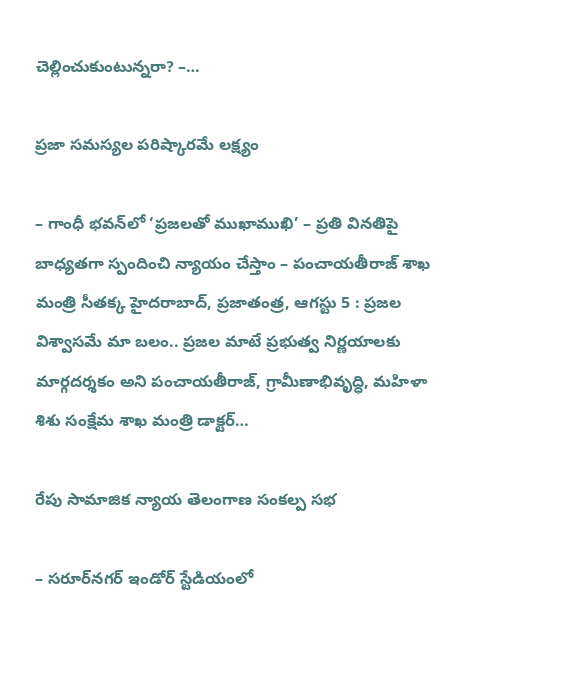చెల్లించుకుంటున్నరా? –…

ప్రజా సమస్యల పరిష్కారమే లక్ష్యం

– గాంధీ భవన్‌లో ‘ప్రజలతో ముఖాముఖి’ – ప్రతి వినతిపై బాధ్యతగా స్పందించి న్యాయం చేస్తాం – పంచాయతీరాజ్ శాఖ మంత్రి సీతక్క హైదరాబాద్, ప్రజాతంత్ర, ఆగస్టు 5 : ప్రజల విశ్వాసమే మా బలం.. ప్రజల మాటే ప్రభుత్వ నిర్ణయాలకు మార్గదర్శకం అని పంచాయతీరాజ్, గ్రామీణాభివృద్ధి, మహిళా శిశు సంక్షేమ శాఖ మంత్రి డాక్టర్…

రేపు సామాజిక న్యాయ తెలంగాణ సంకల్ప సభ

– సరూర్‌నగర్ ఇండోర్ స్టేడియంలో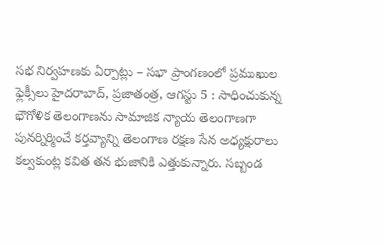సభ నిర్వహణకు ఏర్పాట్లు – సభా ప్రాంగణంలో ప్రముఖుల ఫ్లెక్సీలు హైదరాబాద్, ప్రజాతంత్ర, ఆగస్టు 5 : సాధించుకున్న భౌగోళిక తెలంగాణను సామాజిక న్యాయ తెలంగాణగా పునర్నిర్మించే కర్తవ్యాన్ని తెలంగాణ రక్షణ సేన అధ్యక్షురాలు కల్వకుంట్ల కవిత తన భుజానికి ఎత్తుకున్నారు. సబ్బండ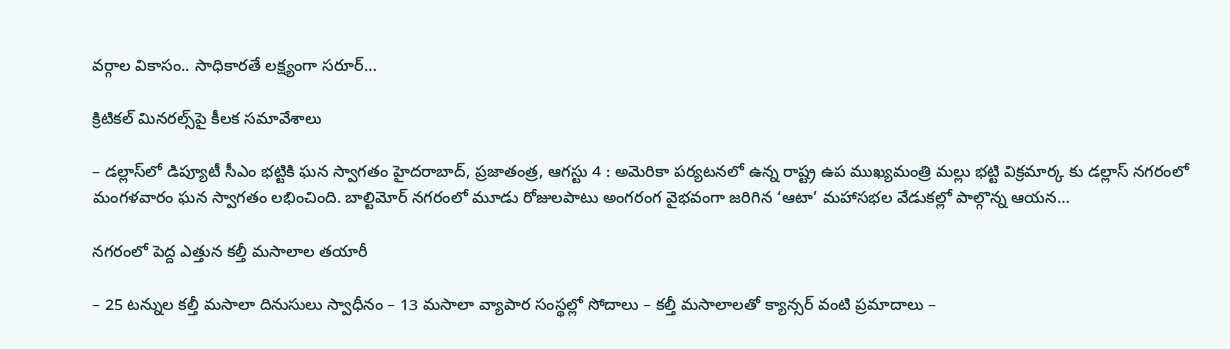వర్గాల వికాసం.. సాధికారతే లక్ష్యంగా సరూర్…

క్రిటికల్ మినరల్స్‌పై కీలక సమావేశాలు

– డల్లాస్‌లో డిప్యూటీ సీఎం భట్టికి ఘన స్వాగతం హైదరాబాద్, ప్రజాతంత్ర, ఆగస్టు 4 : అమెరికా పర్యటనలో ఉన్న రాష్ట్ర ఉప ముఖ్యమంత్రి మల్లు భట్టి విక్రమార్క కు డల్లాస్ నగరంలో మంగళవారం ఘన స్వాగతం లభించింది. బాల్టిమోర్ నగరంలో మూడు రోజులపాటు అంగరంగ వైభవంగా జరిగిన ‘ఆటా’ మహాసభల వేడుకల్లో పాల్గొన్న ఆయన…

నగరంలో పెద్ద ఎత్తున కల్తీ మసాలాల తయారీ

– 25 టన్నుల కల్తీ మసాలా దినుసులు స్వాధీనం – 13 మసాలా వ్యాపార సంస్థల్లో సోదాలు – కల్తీ మసాలాలతో క్యాన్సర్‌ ‌వంటి ప్రమాదాలు –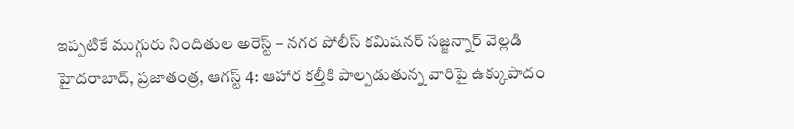ఇప్పటికే ముగ్గురు నిందితుల అరెస్ట్‌ – నగర పోలీస్‌ ‌కమిషనర్‌ ‌సజ్జన్నార్‌ ‌వెల్లడి హైదరాబాద్‌, ప్రజాతంత్ర, ఆగస్ట్ 4: ఆహార కల్తీకి పాల్పడుతున్న వారిపై ఉక్కుపాదం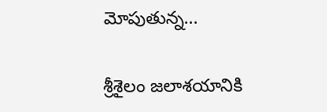మోపుతున్న…

శ్రీశైలం జలాశయానికి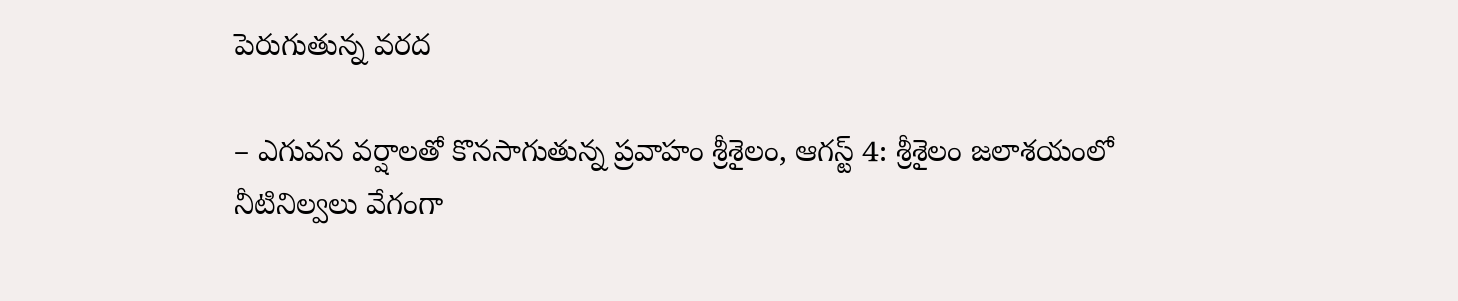పెరుగుతున్న వరద

– ఎగువన వర్షాలతో కొనసాగుతున్న ప్రవాహం శ్రీశైలం, ఆగస్ట్ 4: శ్రీ‌శైలం జలాశయంలో నీటినిల్వలు వేగంగా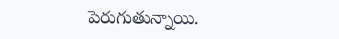పెరుగుతున్నాయి.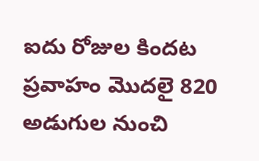ఐదు రోజుల కిందట ప్రవాహం మొదలై 820 అడుగుల నుంచి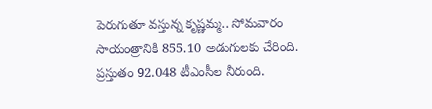పెరుగుతూ వస్తున్న కృష్ణమ్మ.. సోమవారం సాయంత్రానికి 855.10 అడుగులకు చేరింది. ప్రస్తుతం 92.048 టీఎంసీల నీరుంది.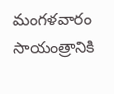మంగళవారం సాయంత్రానికి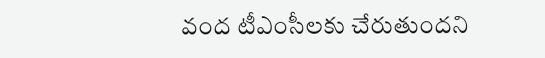వంద టీఎంసీలకు చేరుతుందని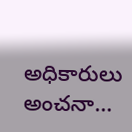అధికారులు అంచనా…